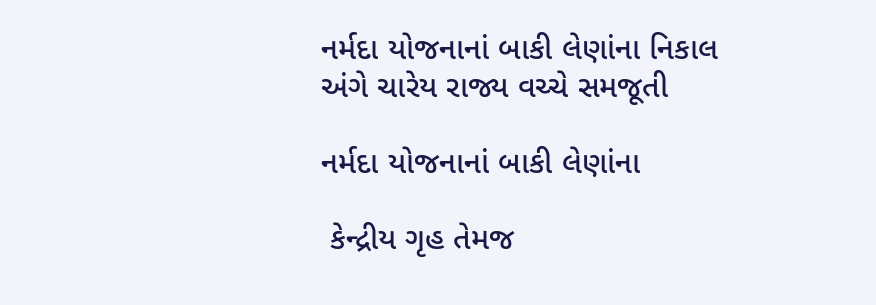નર્મદા યોજનાનાં બાકી લેણાંના નિકાલ અંગે ચારેય રાજ્ય વચ્ચે સમજૂતી

નર્મદા યોજનાનાં બાકી લેણાંના

 કેન્દ્રીય ગૃહ તેમજ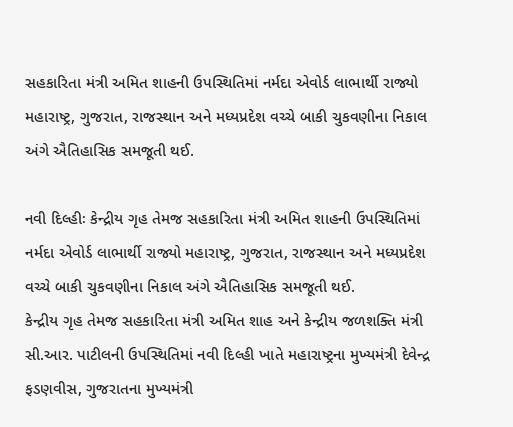સહકારિતા મંત્રી અમિત શાહની ઉપસ્થિતિમાં નર્મદા એવોર્ડ લાભાર્થી રાજ્યો મહારાષ્ટ્ર, ગુજરાત, રાજસ્થાન અને મધ્યપ્રદેશ વચ્ચે બાકી ચુકવણીના નિકાલ અંગે ઐતિહાસિક સમજૂતી થઈ.

નવી દિલ્હીઃ કેન્દ્રીય ગૃહ તેમજ સહકારિતા મંત્રી અમિત શાહની ઉપસ્થિતિમાં નર્મદા એવોર્ડ લાભાર્થી રાજ્યો મહારાષ્ટ્ર, ગુજરાત, રાજસ્થાન અને મધ્યપ્રદેશ વચ્ચે બાકી ચુકવણીના નિકાલ અંગે ઐતિહાસિક સમજૂતી થઈ.
કેન્દ્રીય ગૃહ તેમજ સહકારિતા મંત્રી અમિત શાહ અને કેન્દ્રીય જળશક્તિ મંત્રી સી.આર. પાટીલની ઉપસ્થિતિમાં નવી દિલ્હી ખાતે મહારાષ્ટ્રના મુખ્યમંત્રી દેવેન્દ્ર ફડણવીસ, ગુજરાતના મુખ્યમંત્રી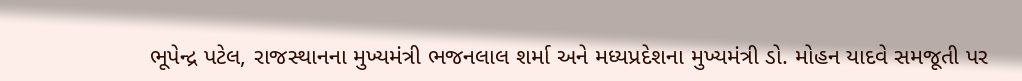ભૂપેન્દ્ર પટેલ, રાજસ્થાનના મુખ્યમંત્રી ભજનલાલ શર્મા અને મધ્યપ્રદેશના મુખ્યમંત્રી ડો. મોહન યાદવે સમજૂતી પર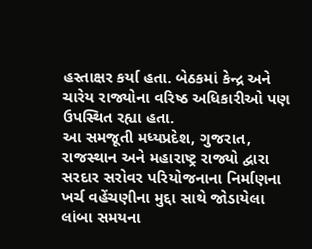હસ્તાક્ષર કર્યા હતા. બેઠકમાં કેન્દ્ર અને ચારેય રાજ્યોના વરિષ્ઠ અધિકારીઓ પણ ઉપસ્થિત રહ્યા હતા.
આ સમજૂતી મધ્યપ્રદેશ, ગુજરાત, રાજસ્થાન અને મહારાષ્ટ્ર રાજ્યો દ્વારા સરદાર સરોવર પરિયોજનાના નિર્માણના ખર્ચ વહેંચણીના મુદ્દા સાથે જોડાયેલા લાંબા સમયના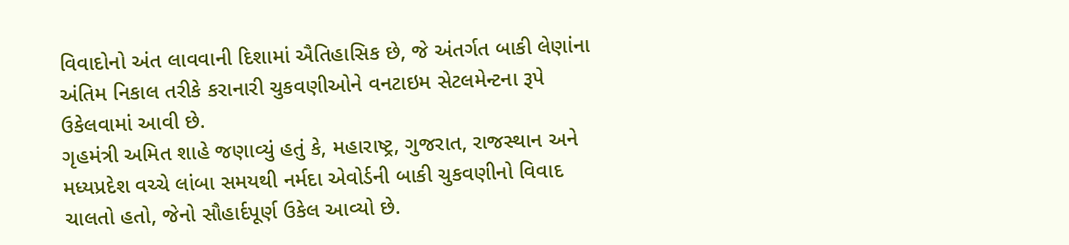વિવાદોનો અંત લાવવાની દિશામાં ઐતિહાસિક છે, જે અંતર્ગત બાકી લેણાંના અંતિમ નિકાલ તરીકે કરાનારી ચુકવણીઓને વનટાઇમ સેટલમેન્ટના રૂપે ઉકેલવામાં આવી છે.
ગૃહમંત્રી અમિત શાહે જણાવ્યું હતું કે, મહારાષ્ટ્ર, ગુજરાત, રાજસ્થાન અને મધ્યપ્રદેશ વચ્ચે લાંબા સમયથી નર્મદા એવોર્ડની બાકી ચુકવણીનો વિવાદ ચાલતો હતો, જેનો સૌહાર્દપૂર્ણ ઉકેલ આવ્યો છે.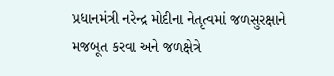પ્રધાનમંત્રી નરેન્દ્ર મોદીના નેતૃત્વમાં જળસુરક્ષાને
મજબૂત કરવા અને જળક્ષેત્રે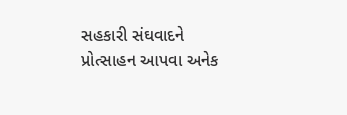સહકારી સંઘવાદને પ્રોત્સાહન આપવા અનેક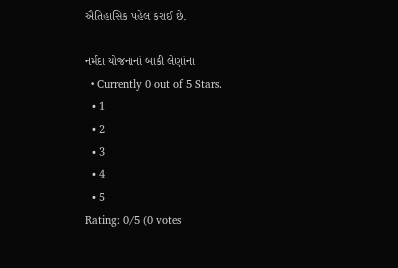ઐતિહાસિક પહેલ કરાઈ છે.

નર્મદા યોજનાનાં બાકી લેણાંના
  • Currently 0 out of 5 Stars.
  • 1
  • 2
  • 3
  • 4
  • 5
Rating: 0/5 (0 votes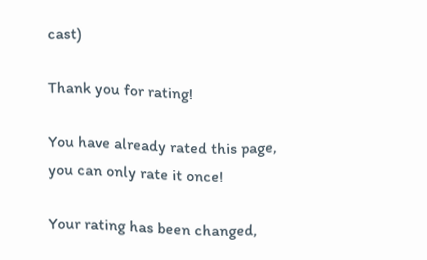cast)

Thank you for rating!

You have already rated this page, you can only rate it once!

Your rating has been changed,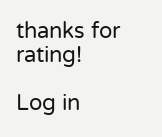thanks for rating!

Log in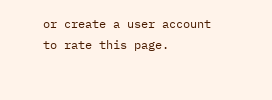or create a user account to rate this page.